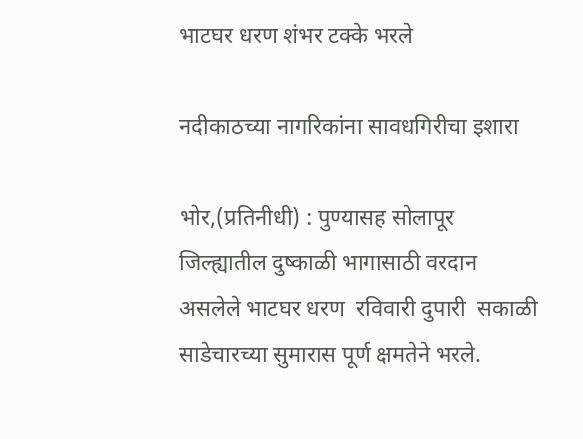भाटघर धरण शंभर टक्के भरले

नदीकाठच्या नागरिकांना सावधगिरीचा इशारा

भोर,(प्रतिनीधी) : पुण्यासह सोलापूर जिल्ह्यातील दुष्काळी भागासाठी वरदान असलेले भाटघर धरण  रविवारी दुपारी  सकाळी साडेचारच्या सुमारास पूर्ण क्षमतेने भरले.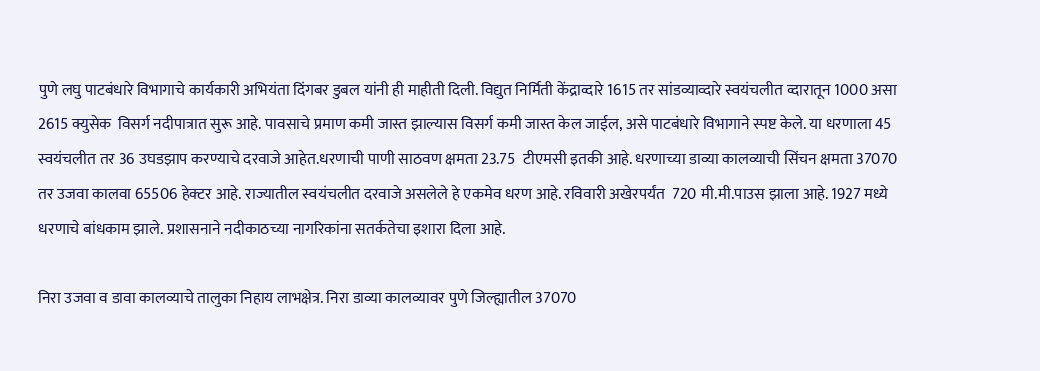पुणे लघु पाटबंधारे विभागाचे कार्यकारी अभियंता दिंगबर डुबल यांनी ही माहीती दिली. विद्युत निर्मिती केंद्राव्दारे 1615 तर सांडव्याव्दारे स्वयंचलीत व्दारातून 1000 असा 2615 क्युसेक  विसर्ग नदीपात्रात सुरू आहे. पावसाचे प्रमाण कमी जास्त झाल्यास विसर्ग कमी जास्त केल जाईल, असे पाटबंधारे विभागाने स्पष्ट केले. या धरणाला 45 स्वयंचलीत तर 36 उघडझाप करण्याचे दरवाजे आहेत.धरणाची पाणी साठवण क्षमता 23.75  टीएमसी इतकी आहे. धरणाच्या डाव्या कालव्याची सिंचन क्षमता 37070 तर उजवा कालवा 65506 हेक्टर आहे. राज्यातील स्वयंचलीत दरवाजे असलेले हे एकमेव धरण आहे. रविवारी अखेरपर्यंत  720 मी.मी.पाउस झाला आहे. 1927 मध्ये धरणाचे बांधकाम झाले. प्रशासनाने नदीकाठच्या नागरिकांना सतर्कतेचा इशारा दिला आहे.

निरा उजवा व डावा कालव्याचे तालुका निहाय लाभक्षेत्र. निरा डाव्या कालव्यावर पुणे जिल्ह्यातील 37070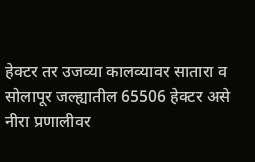हेक्टर तर उजव्या कालव्यावर सातारा व सोलापूर जल्ह्यातील 65506 हेक्टर असे नीरा प्रणालीवर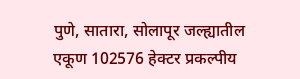पुणे, सातारा, सोलापूर जल्ह्यातील एकूण 102576 हेक्टर प्रकल्पीय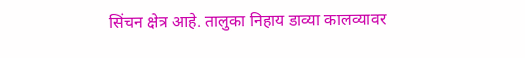सिंचन क्षेत्र आहे. तालुका निहाय डाव्या कालव्यावर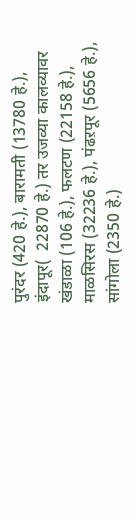पुरंदर (420 हे.), बारामती (13780 हे.), इंदापूर(  22870 हे.) तर उजव्या कालव्यावर खंडाळा (106 हे.), फलटण (22158 हे.), माळसिरस (32236 हे.), पंढऱपूर (5656 हे.), सांगोला (2350 हे.)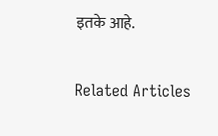इतके आहे.

Related Articles